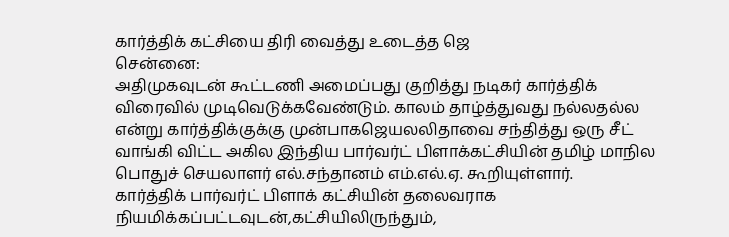கார்த்திக் கட்சியை திரி வைத்து உடைத்த ஜெ
சென்னை:
அதிமுகவுடன் கூட்டணி அமைப்பது குறித்து நடிகர் கார்த்திக் விரைவில் முடிவெடுக்கவேண்டும். காலம் தாழ்த்துவது நல்லதல்ல என்று கார்த்திக்குக்கு முன்பாகஜெயலலிதாவை சந்தித்து ஒரு சீட் வாங்கி விட்ட அகில இந்திய பார்வர்ட் பிளாக்கட்சியின் தமிழ் மாநில பொதுச் செயலாளர் எல்.சந்தானம் எம்.எல்.ஏ. கூறியுள்ளார்.
கார்த்திக் பார்வர்ட் பிளாக் கட்சியின் தலைவராக நியமிக்கப்பட்டவுடன்,கட்சியிலிருந்தும்,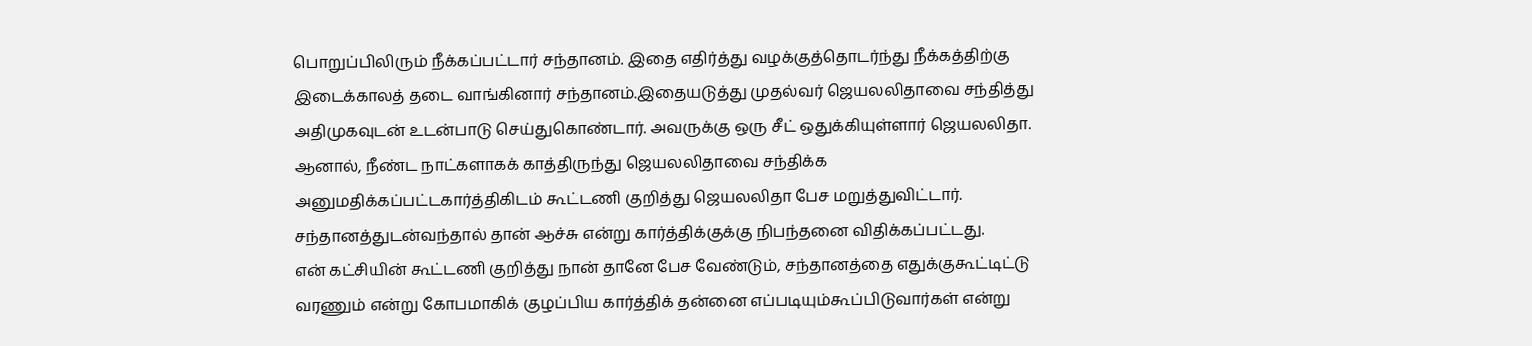பொறுப்பிலிரும் நீக்கப்பட்டார் சந்தானம். இதை எதிர்த்து வழக்குத்தொடர்ந்து நீக்கத்திற்கு இடைக்காலத் தடை வாங்கினார் சந்தானம்.இதையடுத்து முதல்வர் ஜெயலலிதாவை சந்தித்து அதிமுகவுடன் உடன்பாடு செய்துகொண்டார். அவருக்கு ஒரு சீட் ஒதுக்கியுள்ளார் ஜெயலலிதா.
ஆனால், நீண்ட நாட்களாகக் காத்திருந்து ஜெயலலிதாவை சந்திக்க அனுமதிக்கப்பட்டகார்த்திகிடம் கூட்டணி குறித்து ஜெயலலிதா பேச மறுத்துவிட்டார். சந்தானத்துடன்வந்தால் தான் ஆச்சு என்று கார்த்திக்குக்கு நிபந்தனை விதிக்கப்பட்டது.
என் கட்சியின் கூட்டணி குறித்து நான் தானே பேச வேண்டும், சந்தானத்தை எதுக்குகூட்டிட்டு வரணும் என்று கோபமாகிக் குழப்பிய கார்த்திக் தன்னை எப்படியும்கூப்பிடுவார்கள் என்று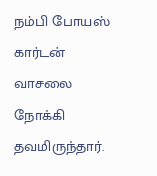நம்பி போயஸ் கார்டன் வாசலை நோக்கி தவமிருந்தார்.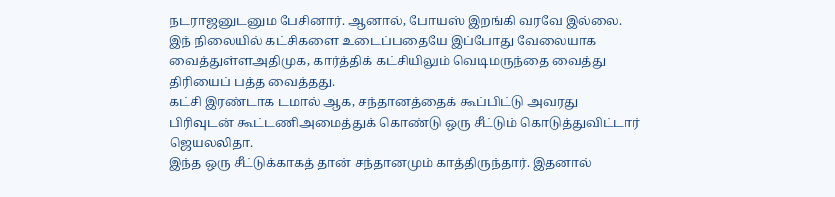நடராஜனுடனும பேசினார். ஆனால், போயஸ் இறங்கி வரவே இல்லை.
இந் நிலையில் கட்சிகளை உடைப்பதையே இப்போது வேலையாக வைத்துள்ளஅதிமுக, கார்த்திக் கட்சியிலும் வெடிமருந்தை வைத்து திரியைப் பத்த வைத்தது.
கட்சி இரண்டாக டமால் ஆக, சந்தானத்தைக் கூப்பிட்டு அவரது பிரிவுடன் கூட்டணிஅமைத்துக் கொண்டு ஒரு சீட்டும் கொடுத்துவிட்டார் ஜெயலலிதா.
இந்த ஒரு சீட்டுக்காகத் தான் சந்தானமும் காத்திருந்தார். இதனால்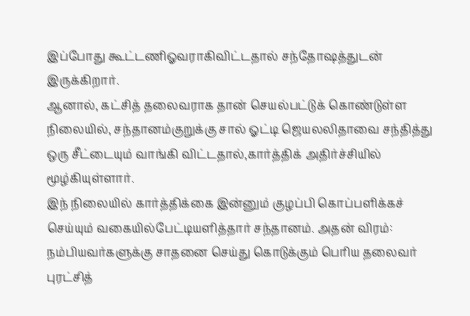இப்போது கூட்டணிஓவராகிவிட்டதால் சந்தோஷத்துடன் இருக்கிறார்.
ஆனால், கட்சித் தலைவராக தான் செயல்பட்டுக் கொண்டுள்ள நிலையில், சந்தானம்குறுக்கு சால் ஓட்டி ஜெயலலிதாவை சந்தித்து ஒரு சீட்டையும் வாங்கி விட்டதால்,கார்த்திக் அதிர்ச்சியில் மூழ்கியுள்ளார்.
இந் நிலையில் கார்த்திக்கை இன்னும் குழப்பி கொப்பளிக்கச் செய்யும் வகையில்பேட்டியளித்தார் சந்தானம். அதன் விரம்:
நம்பியவர்களுக்கு சாதனை செய்து கொடுக்கும் பெரிய தலைவர் புரட்சித்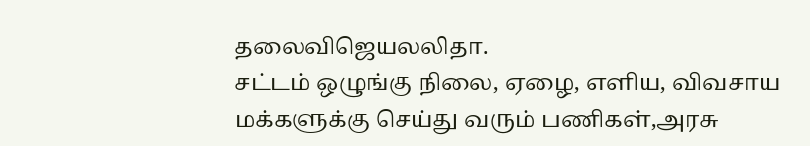தலைவிஜெயலலிதா.
சட்டம் ஒழுங்கு நிலை, ஏழை, எளிய, விவசாய மக்களுக்கு செய்து வரும் பணிகள்,அரசு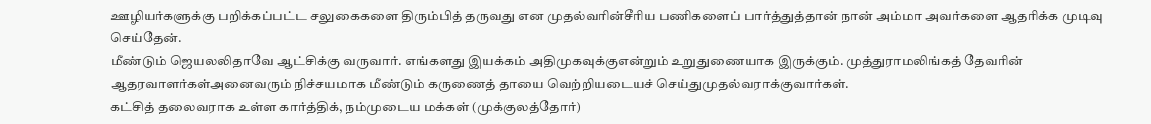ஊழியர்களுக்கு பறிக்கப்பட்ட சலுகைகளை திரும்பித் தருவது என முதல்வரின்சீரிய பணிகளைப் பார்த்துத்தான் நான் அம்மா அவர்களை ஆதரிக்க முடிவு செய்தேன்.
மீண்டும் ஜெயலலிதாவே ஆட்சிக்கு வருவார். எங்களது இயக்கம் அதிமுகவுக்குஎன்றும் உறுதுணையாக இருக்கும். முத்துராமலிங்கத் தேவரின் ஆதரவாளர்கள்அனைவரும் நிச்சயமாக மீண்டும் கருணைத் தாயை வெற்றியடையச் செய்துமுதல்வராக்குவார்கள்.
கட்சித் தலைவராக உள்ள கார்த்திக், நம்முடைய மக்கள் (முக்குலத்தோர்)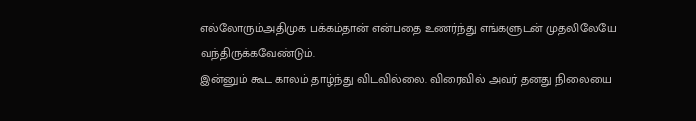எல்லோரும்அதிமுக பக்கம்தான் என்பதை உணர்ந்து எங்களுடன் முதலிலேயே வந்திருக்கவேண்டும்.
இன்னும் கூட காலம் தாழ்ந்து விடவில்லை. விரைவில் அவர் தனது நிலையை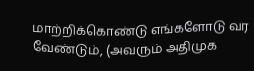மாற்றிக்கொண்டு எங்களோடு வர வேண்டும், (அவரும் அதிமுக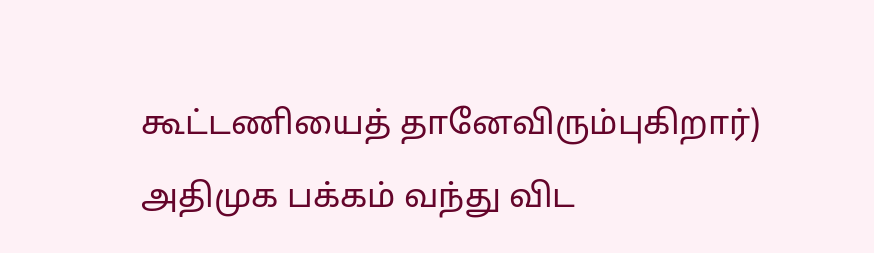கூட்டணியைத் தானேவிரும்புகிறார்) அதிமுக பக்கம் வந்து விட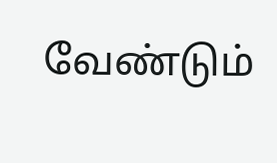வேண்டும்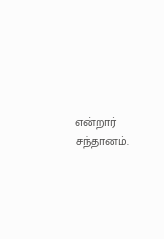என்றார் சந்தானம்.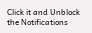Click it and Unblock the Notifications